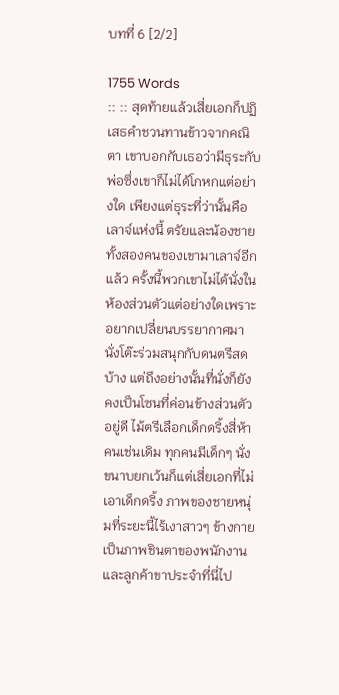บทที่ 6 [2/2]

1755 Words
:: :: สุดท้ายแล้วเสี่ยเอกก็ปฏิเสธคำชวนทานข้าวจากคณิตา เขาบอกกับเธอว่ามีธุระกับพ่อซึ่งเขาก็ไม่ได้โกหกแต่อย่างใด เพียงแต่ธุระที่ว่านั้นคือเลาจ์แห่งนี้ ตรัยและน้องชายทั้งสองคนของเขามาเลาจ์อีกแล้ว ครั้งนี้พวกเขาไม่ได้นั่งในห้องส่วนตัวแต่อย่างใดเพราะอยากเปลี่ยนบรรยากาศมานั่งโต๊ะร่วมสนุกกับดนตรีสดบ้าง แต่ถึงอย่างนั้นที่นั่งก็ยังคงเป็นโซนที่ค่อนข้างส่วนตัวอยู่ดี ไม้ตรีเลือกเด็กดริ้งสี่ห้าคนเช่นเดิม ทุกคนมีเด็กๆ นั่งขนาบยกเว้นก็แต่เสี่ยเอกที่ไม่เอาเด็กดริ้ง ภาพของชายหนุ่มที่ระยะนี้ไร้เงาสาวๆ ข้างกายเป็นภาพชินตาของพนักงานและลูกค้าขาประจำที่นี่ไป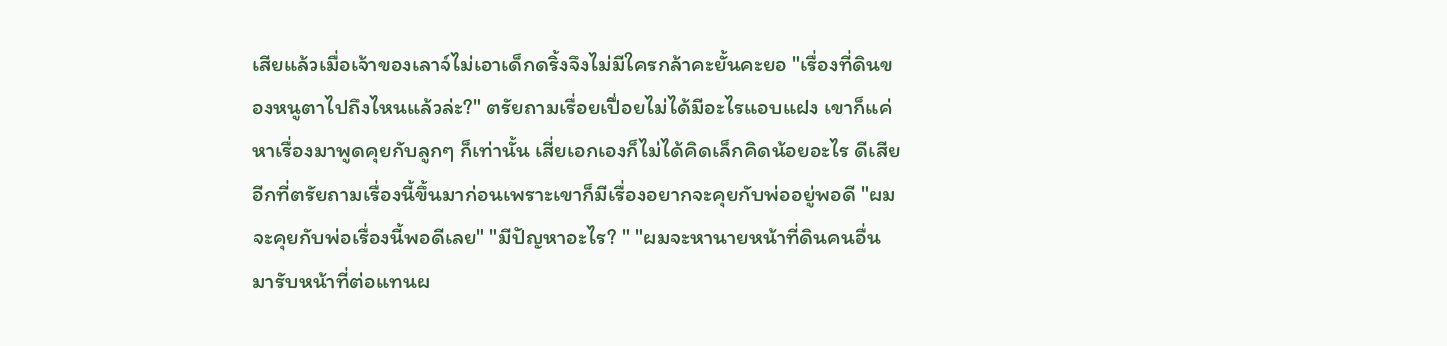เสียแล้วเมื่อเจ้าของเลาจ์ไม่เอาเด็กดริ้งจึงไม่มีใครกล้าคะยั้นคะยอ "เรื่องที่ดินของหนูตาไปถึงไหนแล้วล่ะ?" ตรัยถามเรื่อยเปื่อยไม่ได้มีอะไรแอบแฝง เขาก็แค่หาเรื่องมาพูดคุยกับลูกๆ ก็เท่านั้น เสี่ยเอกเองก็ไม่ได้คิดเล็กคิดน้อยอะไร ดีเสียอีกที่ตรัยถามเรื่องนี้ขึ้นมาก่อนเพราะเขาก็มีเรื่องอยากจะคุยกับพ่ออยู่พอดี "ผมจะคุยกับพ่อเรื่องนี้พอดีเลย" "มีปัญหาอะไร? " "ผมจะหานายหน้าที่ดินคนอื่นมารับหน้าที่ต่อแทนผ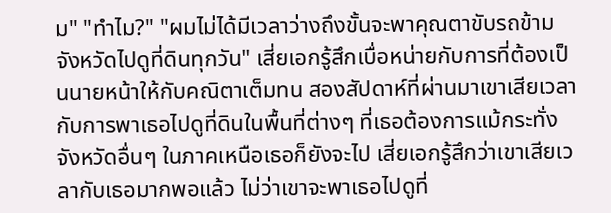ม" "ทำไม?" "ผมไม่ได้มีเวลาว่างถึงขั้นจะพาคุณตาขับรถข้ามจังหวัดไปดูที่ดินทุกวัน" เสี่ยเอกรู้สึกเบื่อหน่ายกับการที่ต้องเป็นนายหน้าให้กับคณิตาเต็มทน สองสัปดาห์ที่ผ่านมาเขาเสียเวลากับการพาเธอไปดูที่ดินในพื้นที่ต่างๆ ที่เธอต้องการแม้กระทั่งจังหวัดอื่นๆ ในภาคเหนือเธอก็ยังจะไป เสี่ยเอกรู้สึกว่าเขาเสียเวลากับเธอมากพอแล้ว ไม่ว่าเขาจะพาเธอไปดูที่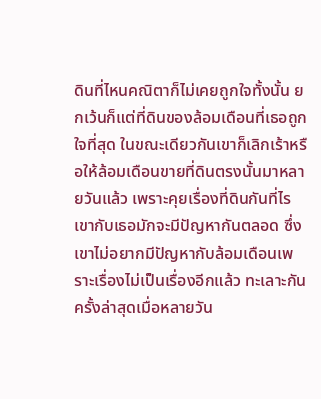ดินที่ไหนคณิตาก็ไม่เคยถูกใจทั้งนั้น ยกเว้นก็แต่ที่ดินของล้อมเดือนที่เธอถูกใจที่สุด ในขณะเดียวกันเขาก็เลิกเร้าหรือให้ล้อมเดือนขายที่ดินตรงนั้นมาหลายวันแล้ว เพราะคุยเรื่องที่ดินกันที่ไรเขากับเธอมักจะมีปัญหากันตลอด ซึ่งเขาไม่อยากมีปัญหากับล้อมเดือนเพราะเรื่องไม่เป็นเรื่องอีกแล้ว ทะเลาะกันครั้งล่าสุดเมื่อหลายวัน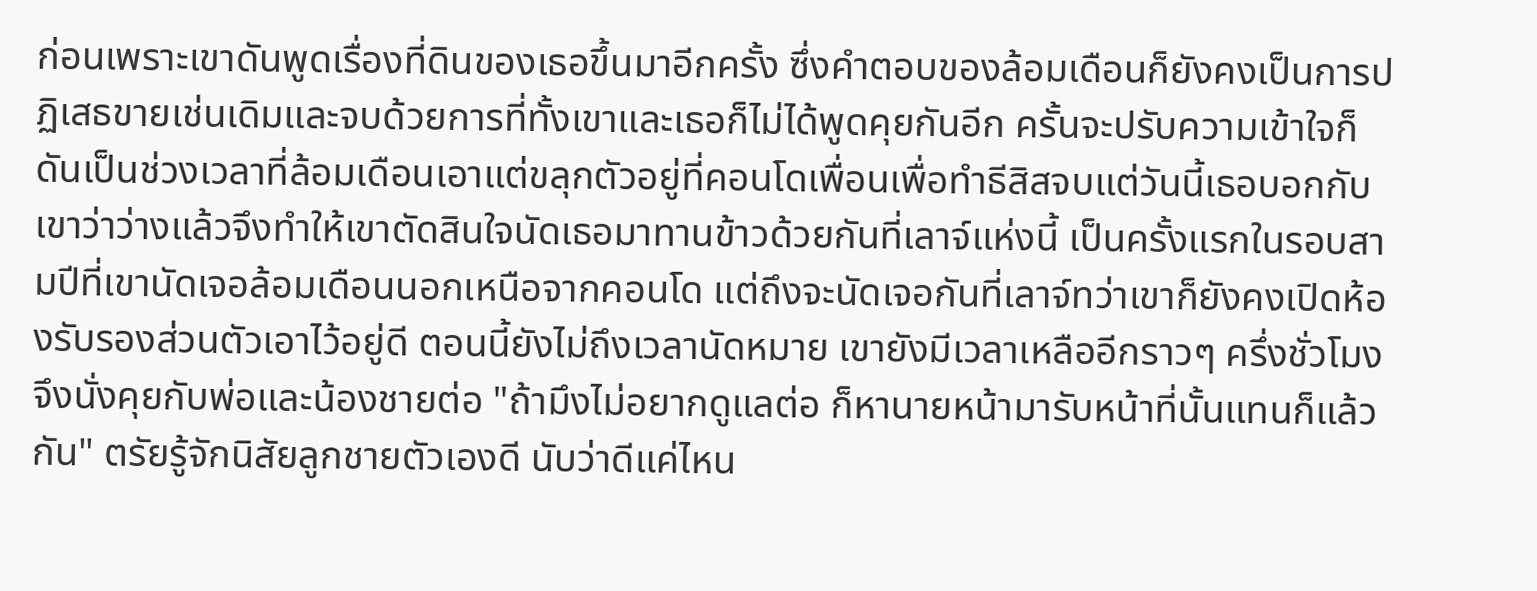ก่อนเพราะเขาดันพูดเรื่องที่ดินของเธอขึ้นมาอีกครั้ง ซึ่งคำตอบของล้อมเดือนก็ยังคงเป็นการปฏิเสธขายเช่นเดิมและจบด้วยการที่ทั้งเขาและเธอก็ไม่ได้พูดคุยกันอีก ครั้นจะปรับความเข้าใจก็ดันเป็นช่วงเวลาที่ล้อมเดือนเอาแต่ขลุกตัวอยู่ที่คอนโดเพื่อนเพื่อทำธีสิสจบแต่วันนี้เธอบอกกับเขาว่าว่างแล้วจึงทำให้เขาตัดสินใจนัดเธอมาทานข้าวด้วยกันที่เลาจ์แห่งนี้ เป็นครั้งแรกในรอบสามปีที่เขานัดเจอล้อมเดือนนอกเหนือจากคอนโด แต่ถึงจะนัดเจอกันที่เลาจ์ทว่าเขาก็ยังคงเปิดห้องรับรองส่วนตัวเอาไว้อยู่ดี ตอนนี้ยังไม่ถึงเวลานัดหมาย เขายังมีเวลาเหลืออีกราวๆ ครึ่งชั่วโมงจึงนั่งคุยกับพ่อและน้องชายต่อ "ถ้ามึงไม่อยากดูแลต่อ ก็หานายหน้ามารับหน้าที่นั้นแทนก็แล้วกัน" ตรัยรู้จักนิสัยลูกชายตัวเองดี นับว่าดีแค่ไหน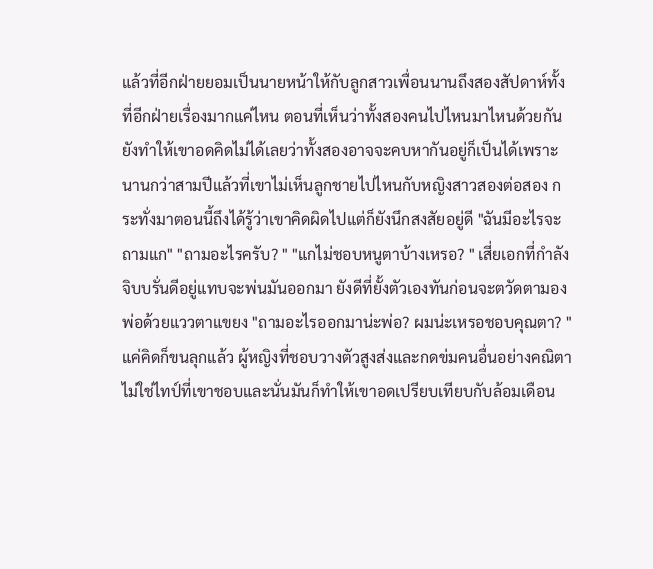แล้วที่อีกฝ่ายยอมเป็นนายหน้าให้กับลูกสาวเพื่อนนานถึงสองสัปดาห์ทั้งที่อีกฝ่ายเรื่องมากแค่ไหน ตอนที่เห็นว่าทั้งสองคนไปไหนมาไหนด้วยกันยังทำให้เขาอดคิดไม่ได้เลยว่าทั้งสองอาจจะคบหากันอยู่ก็เป็นได้เพราะนานกว่าสามปีแล้วที่เขาไม่เห็นลูกชายไปไหนกับหญิงสาวสองต่อสอง กระทั่งมาตอนนี้ถึงได้รู้ว่าเขาคิดผิดไปแต่ก็ยังนึกสงสัยอยู่ดี "ฉันมีอะไรจะถามแก" "ถามอะไรครับ? " "แกไม่ชอบหนูตาบ้างเหรอ? " เสี่ยเอกที่กำลังจิบบรั่นดีอยู่แทบจะพ่นมันออกมา ยังดีที่ยั้งตัวเองทันก่อนจะตวัดตามองพ่อด้วยแววตาแขยง "ถามอะไรออกมาน่ะพ่อ? ผมน่ะเหรอชอบคุณตา? " แค่คิดก็ขนลุกแล้ว ผู้หญิงที่ชอบวางตัวสูงส่งและกดข่มคนอื่นอย่างคณิตาไม่ใช่ไทป์ที่เขาชอบและนั่นมันก็ทำให้เขาอดเปรียบเทียบกับล้อมเดือน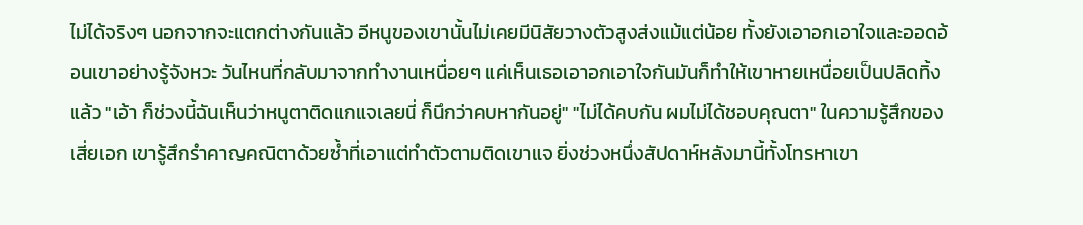ไม่ได้จริงๆ นอกจากจะแตกต่างกันแล้ว อีหนูของเขานั้นไม่เคยมีนิสัยวางตัวสูงส่งแม้แต่น้อย ทั้งยังเอาอกเอาใจและออดอ้อนเขาอย่างรู้จังหวะ วันไหนที่กลับมาจากทำงานเหนื่อยๆ แค่เห็นเธอเอาอกเอาใจกันมันก็ทำให้เขาหายเหนื่อยเป็นปลิดทิ้งแล้ว "เอ้า ก็ช่วงนี้ฉันเห็นว่าหนูตาติดแกแจเลยนี่ ก็นึกว่าคบหากันอยู่" "ไม่ได้คบกัน ผมไม่ได้ชอบคุณตา" ในความรู้สึกของเสี่ยเอก เขารู้สึกรำคาญคณิตาด้วยซ้ำที่เอาแต่ทำตัวตามติดเขาแจ ยิ่งช่วงหนึ่งสัปดาห์หลังมานี้ทั้งโทรหาเขา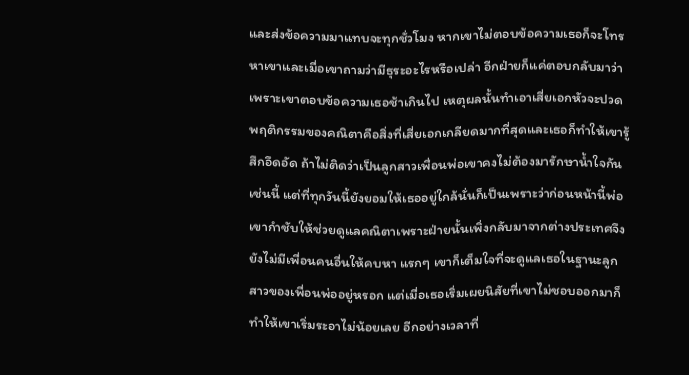และส่งข้อความมาแทบจะทุกชั่วโมง หากเขาไม่ตอบข้อความเธอก็จะโทรหาเขาและเมื่อเขาถามว่ามีธุระอะไรหรือเปล่า อีกฝ่ายก็แค่ตอบกลับมาว่าเพราะเขาตอบข้อความเธอช้าเกินไป เหตุผลนั้นทำเอาเสี่ยเอกหัวจะปวด พฤติกรรมของคณิตาคือสิ่งที่เสี่ยเอกเกลียดมากที่สุดและเธอก็ทำให้เขารู้สึกอึดอัด ถ้าไม่ติดว่าเป็นลูกสาวเพื่อนพ่อเขาคงไม่ต้องมารักษาน้ำใจกันเช่นนี้ แต่ที่ทุกวันนี้ยังยอมให้เธออยู่ใกล้นั่นก็เป็นเพราะว่าก่อนหน้านี้พ่อเขากำชับให้ช่วยดูแลคณิตาเพราะฝ่ายนั้นเพิ่งกลับมาจากต่างประเทศจึงยังไม่มีเพื่อนคนอื่นให้คบหา แรกๆ เขาก็เต็มใจที่จะดูแลเธอในฐานะลูกสาวของเพื่อนพ่ออยู่หรอก แต่เมื่อเธอเริ่มเผยนิสัยที่เขาไม่ชอบออกมาก็ทำให้เขาเริ่มระอาไม่น้อยเลย อีกอย่างเวลาที่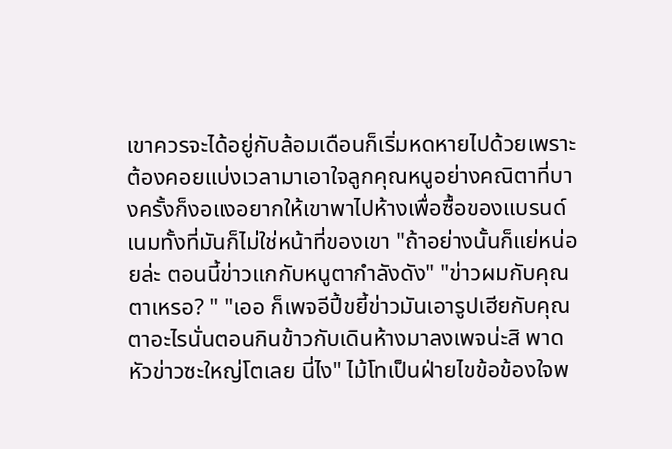เขาควรจะได้อยู่กับล้อมเดือนก็เริ่มหดหายไปด้วยเพราะต้องคอยแบ่งเวลามาเอาใจลูกคุณหนูอย่างคณิตาที่บางครั้งก็งอแงอยากให้เขาพาไปห้างเพื่อซื้อของแบรนด์เนมทั้งที่มันก็ไม่ใช่หน้าที่ของเขา "ถ้าอย่างนั้นก็แย่หน่อยล่ะ ตอนนี้ข่าวแกกับหนูตากำลังดัง" "ข่าวผมกับคุณตาเหรอ? " "เออ ก็เพจอีปี้ขยี้ข่าวมันเอารูปเฮียกับคุณตาอะไรนั่นตอนกินข้าวกับเดินห้างมาลงเพจน่ะสิ พาดหัวข่าวซะใหญ่โตเลย นี่ไง" ไม้โทเป็นฝ่ายไขข้อข้องใจพ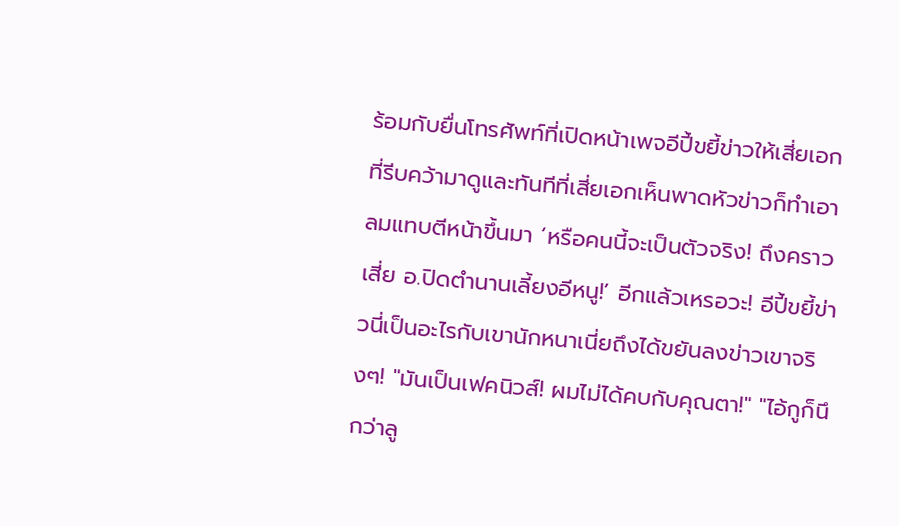ร้อมกับยื่นโทรศัพท์ที่เปิดหน้าเพจอีปี้ขยี้ข่าวให้เสี่ยเอกที่รีบคว้ามาดูและทันทีที่เสี่ยเอกเห็นพาดหัวข่าวก็ทำเอาลมแทบตีหน้าขึ้นมา ‘หรือคนนี้จะเป็นตัวจริง! ถึงคราวเสี่ย อ.ปิดตำนานเลี้ยงอีหนู!’ อีกแล้วเหรอวะ! อีปี้ขยี้ข่าวนี่เป็นอะไรกับเขานักหนาเนี่ยถึงได้ขยันลงข่าวเขาจริงๆ! "มันเป็นเฟคนิวส์! ผมไม่ได้คบกับคุณตา!" "ไอ้กูก็นึกว่าลู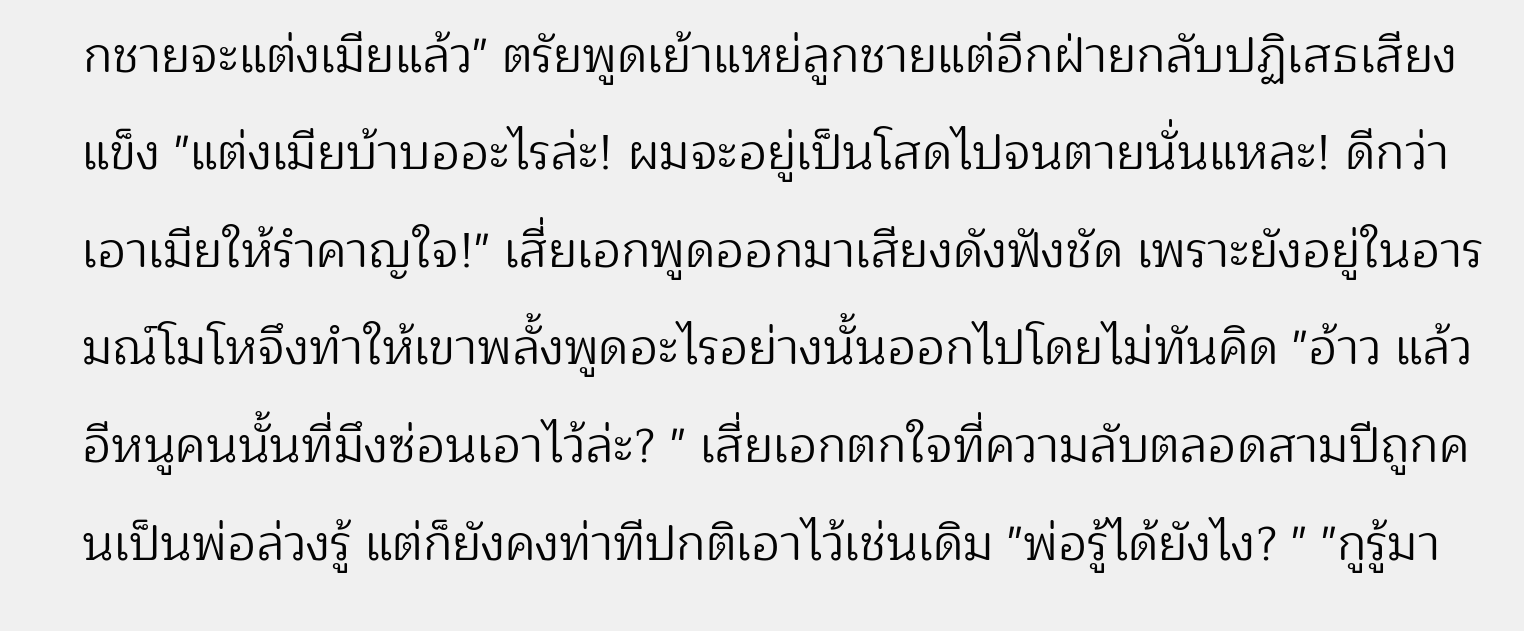กชายจะแต่งเมียแล้ว" ตรัยพูดเย้าแหย่ลูกชายแต่อีกฝ่ายกลับปฏิเสธเสียงแข็ง "แต่งเมียบ้าบออะไรล่ะ! ผมจะอยู่เป็นโสดไปจนตายนั่นแหละ! ดีกว่าเอาเมียให้รำคาญใจ!" เสี่ยเอกพูดออกมาเสียงดังฟังชัด เพราะยังอยู่ในอารมณ์โมโหจึงทำให้เขาพลั้งพูดอะไรอย่างนั้นออกไปโดยไม่ทันคิด "อ้าว แล้วอีหนูคนนั้นที่มึงซ่อนเอาไว้ล่ะ? " เสี่ยเอกตกใจที่ความลับตลอดสามปีถูกคนเป็นพ่อล่วงรู้ แต่ก็ยังคงท่าทีปกติเอาไว้เช่นเดิม "พ่อรู้ได้ยังไง? " "กูรู้มา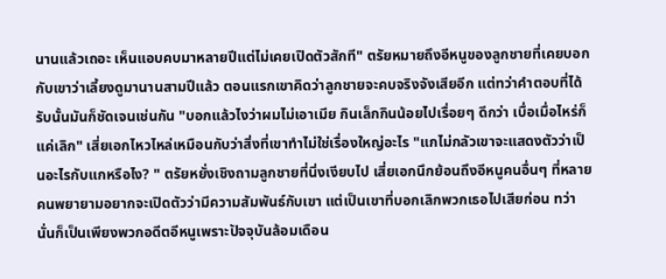นานแล้วเถอะ เห็นแอบคบมาหลายปีแต่ไม่เคยเปิดตัวสักที" ตรัยหมายถึงอีหนูของลูกชายที่เคยบอกกับเขาว่าเลี้ยงดูมานานสามปีแล้ว ตอนแรกเขาคิดว่าลูกชายจะคบจริงจังเสียอีก แต่ทว่าคำตอบที่ได้รับนั้นมันก็ชัดเจนเช่นกัน "บอกแล้วไงว่าผมไม่เอาเมีย กินเล็กกินน้อยไปเรื่อยๆ ดีกว่า เบื่อเมื่อไหร่ก็แค่เลิก" เสี่ยเอกไหวไหล่เหมือนกับว่าสิ่งที่เขาทำไม่ใช่เรื่องใหญ่อะไร "แกไม่กลัวเขาจะแสดงตัวว่าเป็นอะไรกับแกหรือไง? " ตรัยหยั่งเชิงถามลูกชายที่นิ่งเงียบไป เสี่ยเอกนึกย้อนถึงอีหนูคนอื่นๆ ที่หลายคนพยายามอยากจะเปิดตัวว่ามีความสัมพันธ์กับเขา แต่เป็นเขาที่บอกเลิกพวกเธอไปเสียก่อน ทว่านั่นก็เป็นเพียงพวกอดีตอีหนูเพราะปัจจุบันล้อมเดือน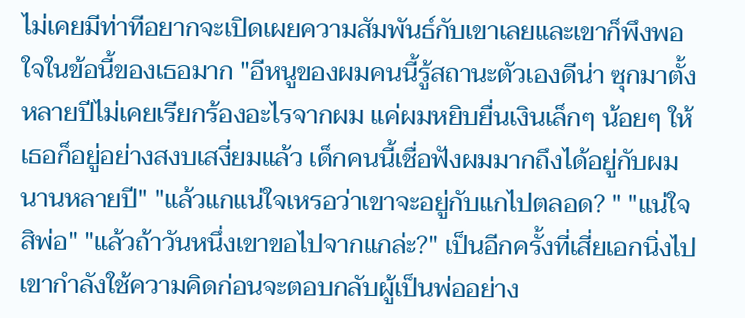ไม่เคยมีท่าทีอยากจะเปิดเผยความสัมพันธ์กับเขาเลยและเขาก็พึงพอใจในข้อนี้ของเธอมาก "อีหนูของผมคนนี้รู้สถานะตัวเองดีน่า ซุกมาตั้งหลายปีไม่เคยเรียกร้องอะไรจากผม แค่ผมหยิบยื่นเงินเล็กๆ น้อยๆ ให้เธอก็อยู่อย่างสงบเสงี่ยมแล้ว เด็กคนนี้เชื่อฟังผมมากถึงได้อยู่กับผมนานหลายปี" "แล้วแกแน่ใจเหรอว่าเขาจะอยู่กับแกไปตลอด? " "แน่ใจสิพ่อ" "แล้วถ้าวันหนึ่งเขาขอไปจากแกล่ะ?" เป็นอีกครั้งที่เสี่ยเอกนิ่งไป เขากำลังใช้ความคิดก่อนจะตอบกลับผู้เป็นพ่ออย่าง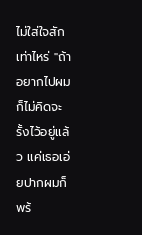ไม่ใส่ใจสักเท่าไหร่ "ถ้าอยากไปผมก็ไม่คิดจะรั้งไว้อยู่แล้ว แค่เธอเอ่ยปากผมก็พร้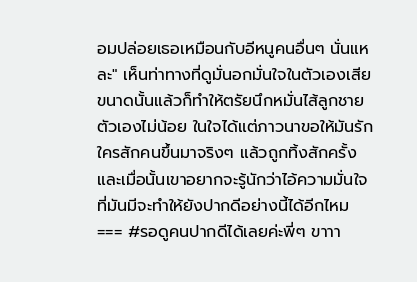อมปล่อยเธอเหมือนกับอีหนูคนอื่นๆ นั่นแหละ" เห็นท่าทางที่ดูมั่นอกมั่นใจในตัวเองเสียขนาดนั้นแล้วก็ทำให้ตรัยนึกหมั่นไส้ลูกชายตัวเองไม่น้อย ในใจได้แต่ภาวนาขอให้มันรักใครสักคนขึ้นมาจริงๆ แล้วถูกทิ้งสักครั้งและเมื่อนั้นเขาอยากจะรู้นักว่าไอ้ความมั่นใจที่มันมีจะทำให้ยังปากดีอย่างนี้ได้อีกไหม === #รอดูคนปากดีได้เลยค่ะพี่ๆ ขาาา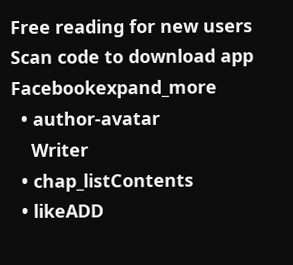Free reading for new users
Scan code to download app
Facebookexpand_more
  • author-avatar
    Writer
  • chap_listContents
  • likeADD